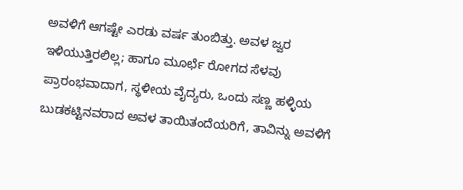ಅವಳಿಗೆ ಆಗಷ್ಟೇ ಎರಡು ವರ್ಷ ತುಂಬಿತ್ತು. ಅವಳ ಜ್ವರ ಇಳಿಯುತ್ತಿರಲಿಲ್ಲ; ಹಾಗೂ ಮೂರ್ಛೆ ರೋಗದ ಸೆಳವು ಪ್ರಾರಂಭವಾದಾಗ, ಸ್ಥಳೀಯ ವೈದ್ಯರು, ಒಂದು ಸಣ್ಣ ಹಳ್ಳಿಯ ಬುಡಕಟ್ಟಿನವರಾದ ಅವಳ ತಾಯಿತಂದೆಯರಿಗೆ, ತಾವಿನ್ನು ಅವಳಿಗೆ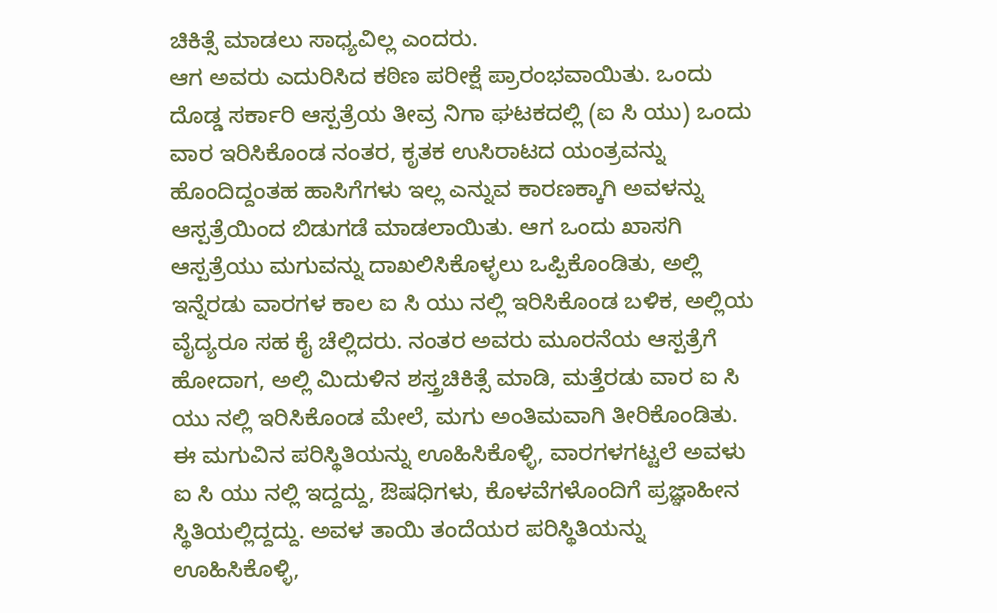ಚಿಕಿತ್ಸೆ ಮಾಡಲು ಸಾಧ್ಯವಿಲ್ಲ ಎಂದರು.
ಆಗ ಅವರು ಎದುರಿಸಿದ ಕಠಿಣ ಪರೀಕ್ಷೆ ಪ್ರಾರಂಭವಾಯಿತು. ಒಂದು ದೊಡ್ಡ ಸರ್ಕಾರಿ ಆಸ್ಪತ್ರೆಯ ತೀವ್ರ ನಿಗಾ ಘಟಕದಲ್ಲಿ (ಐ ಸಿ ಯು) ಒಂದು ವಾರ ಇರಿಸಿಕೊಂಡ ನಂತರ, ಕೃತಕ ಉಸಿರಾಟದ ಯಂತ್ರವನ್ನು ಹೊಂದಿದ್ದಂತಹ ಹಾಸಿಗೆಗಳು ಇಲ್ಲ ಎನ್ನುವ ಕಾರಣಕ್ಕಾಗಿ ಅವಳನ್ನು ಆಸ್ಪತ್ರೆಯಿಂದ ಬಿಡುಗಡೆ ಮಾಡಲಾಯಿತು. ಆಗ ಒಂದು ಖಾಸಗಿ ಆಸ್ಪತ್ರೆಯು ಮಗುವನ್ನು ದಾಖಲಿಸಿಕೊಳ್ಳಲು ಒಪ್ಪಿಕೊಂಡಿತು, ಅಲ್ಲಿ ಇನ್ನೆರಡು ವಾರಗಳ ಕಾಲ ಐ ಸಿ ಯು ನಲ್ಲಿ ಇರಿಸಿಕೊಂಡ ಬಳಿಕ, ಅಲ್ಲಿಯ ವೈದ್ಯರೂ ಸಹ ಕೈ ಚೆಲ್ಲಿದರು. ನಂತರ ಅವರು ಮೂರನೆಯ ಆಸ್ಪತ್ರೆಗೆ ಹೋದಾಗ, ಅಲ್ಲಿ ಮಿದುಳಿನ ಶಸ್ತ್ರಚಿಕಿತ್ಸೆ ಮಾಡಿ, ಮತ್ತೆರಡು ವಾರ ಐ ಸಿ ಯು ನಲ್ಲಿ ಇರಿಸಿಕೊಂಡ ಮೇಲೆ, ಮಗು ಅಂತಿಮವಾಗಿ ತೀರಿಕೊಂಡಿತು.
ಈ ಮಗುವಿನ ಪರಿಸ್ಥಿತಿಯನ್ನು ಊಹಿಸಿಕೊಳ್ಳಿ, ವಾರಗಳಗಟ್ಟಲೆ ಅವಳು ಐ ಸಿ ಯು ನಲ್ಲಿ ಇದ್ದದ್ದು, ಔಷಧಿಗಳು, ಕೊಳವೆಗಳೊಂದಿಗೆ ಪ್ರಜ್ಞಾಹೀನ ಸ್ಥಿತಿಯಲ್ಲಿದ್ದದ್ದು. ಅವಳ ತಾಯಿ ತಂದೆಯರ ಪರಿಸ್ಥಿತಿಯನ್ನು ಊಹಿಸಿಕೊಳ್ಳಿ,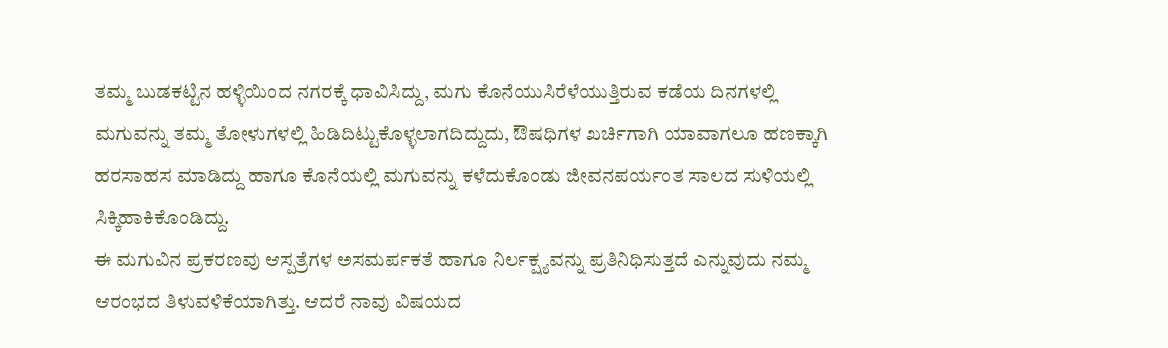ತಮ್ಮ ಬುಡಕಟ್ಟಿನ ಹಳ್ಳಿಯಿಂದ ನಗರಕ್ಕೆ ಧಾವಿಸಿದ್ದು, ಮಗು ಕೊನೆಯುಸಿರೆಳೆಯುತ್ತಿರುವ ಕಡೆಯ ದಿನಗಳಲ್ಲಿ ಮಗುವನ್ನು ತಮ್ಮ ತೋಳುಗಳಲ್ಲಿ ಹಿಡಿದಿಟ್ಟುಕೊಳ್ಳಲಾಗದಿದ್ದುದು, ಔಷಧಿಗಳ ಖರ್ಚಿಗಾಗಿ ಯಾವಾಗಲೂ ಹಣಕ್ಕಾಗಿ ಹರಸಾಹಸ ಮಾಡಿದ್ದು ಹಾಗೂ ಕೊನೆಯಲ್ಲಿ ಮಗುವನ್ನು ಕಳೆದುಕೊಂಡು ಜೀವನಪರ್ಯಂತ ಸಾಲದ ಸುಳಿಯಲ್ಲಿ ಸಿಕ್ಕಿಹಾಕಿಕೊಂಡಿದ್ದು.
ಈ ಮಗುವಿನ ಪ್ರಕರಣವು ಆಸ್ಪತ್ರೆಗಳ ಅಸಮರ್ಪಕತೆ ಹಾಗೂ ನಿರ್ಲಕ್ಷ್ಯವನ್ನು ಪ್ರತಿನಿಧಿಸುತ್ತದೆ ಎನ್ನುವುದು ನಮ್ಮ ಆರಂಭದ ತಿಳುವಳಿಕೆಯಾಗಿತ್ತು. ಆದರೆ ನಾವು ವಿಷಯದ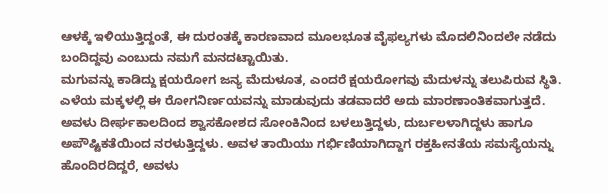ಆಳಕ್ಕೆ ಇಳಿಯುತ್ತಿದ್ದಂತೆ, ಈ ದುರಂತಕ್ಕೆ ಕಾರಣವಾದ ಮೂಲಭೂತ ವೈಫಲ್ಯಗಳು ಮೊದಲಿನಿಂದಲೇ ನಡೆದು ಬಂದಿದ್ದವು ಎಂಬುದು ನಮಗೆ ಮನದಟ್ಟಾಯಿತು.
ಮಗುವನ್ನು ಕಾಡಿದ್ದು ಕ್ಷಯರೋಗ ಜನ್ಯ ಮೆದುಳೂತ, ಎಂದರೆ ಕ್ಷಯರೋಗವು ಮೆದುಳನ್ನು ತಲುಪಿರುವ ಸ್ಥಿತಿ. ಎಳೆಯ ಮಕ್ಕಳಲ್ಲಿ ಈ ರೋಗನಿರ್ಣಯವನ್ನು ಮಾಡುವುದು ತಡವಾದರೆ ಅದು ಮಾರಣಾಂತಿಕವಾಗುತ್ತದೆ. ಅವಳು ದೀರ್ಘಕಾಲದಿಂದ ಶ್ವಾಸಕೋಶದ ಸೋಂಕಿನಿಂದ ಬಳಲುತ್ತಿದ್ದಳು, ದುರ್ಬಲಳಾಗಿದ್ದಳು ಹಾಗೂ ಅಪೌಷ್ಟಿಕತೆಯಿಂದ ನರಳುತ್ತಿದ್ದಳು. ಅವಳ ತಾಯಿಯು ಗರ್ಭಿಣಿಯಾಗಿದ್ದಾಗ ರಕ್ತಹೀನತೆಯ ಸಮಸ್ಯೆಯನ್ನು ಹೊಂದಿರದಿದ್ದರೆ, ಅವಳು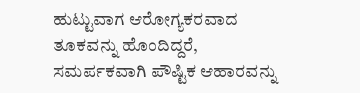ಹುಟ್ಟುವಾಗ ಆರೋಗ್ಯಕರವಾದ ತೂಕವನ್ನು ಹೊಂದಿದ್ದರೆ, ಸಮರ್ಪಕವಾಗಿ ಪೌಷ್ಟಿಕ ಆಹಾರವನ್ನು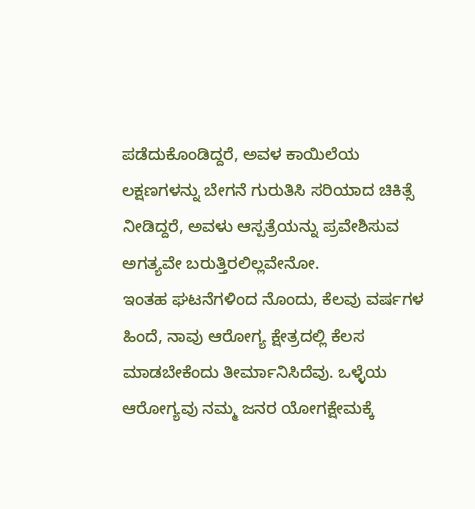ಪಡೆದುಕೊಂಡಿದ್ದರೆ, ಅವಳ ಕಾಯಿಲೆಯ ಲಕ್ಷಣಗಳನ್ನು ಬೇಗನೆ ಗುರುತಿಸಿ ಸರಿಯಾದ ಚಿಕಿತ್ಸೆ ನೀಡಿದ್ದರೆ, ಅವಳು ಆಸ್ಪತ್ರೆಯನ್ನು ಪ್ರವೇಶಿಸುವ ಅಗತ್ಯವೇ ಬರುತ್ತಿರಲಿಲ್ಲವೇನೋ.
ಇಂತಹ ಘಟನೆಗಳಿಂದ ನೊಂದು, ಕೆಲವು ವರ್ಷಗಳ ಹಿಂದೆ, ನಾವು ಆರೋಗ್ಯ ಕ್ಷೇತ್ರದಲ್ಲಿ ಕೆಲಸ ಮಾಡಬೇಕೆಂದು ತೀರ್ಮಾನಿಸಿದೆವು. ಒಳ್ಳೆಯ ಆರೋಗ್ಯವು ನಮ್ಮ ಜನರ ಯೋಗಕ್ಷೇಮಕ್ಕೆ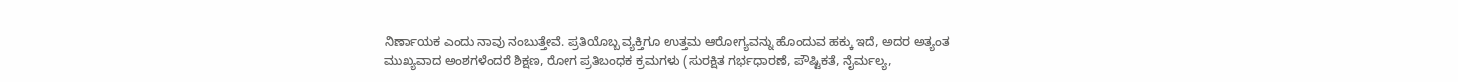ನಿರ್ಣಾಯಕ ಎಂದು ನಾವು ನಂಬುತ್ತೇವೆ. ಪ್ರತಿಯೊಬ್ಬ ವ್ಯಕ್ತಿಗೂ ಉತ್ತಮ ಆರೋಗ್ಯವನ್ನು ಹೊಂದುವ ಹಕ್ಕು ಇದೆ, ಅದರ ಅತ್ಯಂತ ಮುಖ್ಯವಾದ ಅಂಶಗಳೆಂದರೆ ಶಿಕ್ಷಣ, ರೋಗ ಪ್ರತಿಬಂಧಕ ಕ್ರಮಗಳು (ಸುರಕ್ಷಿತ ಗರ್ಭಧಾರಣೆ, ಪೌಷ್ಟಿಕತೆ, ನೈರ್ಮಲ್ಯ,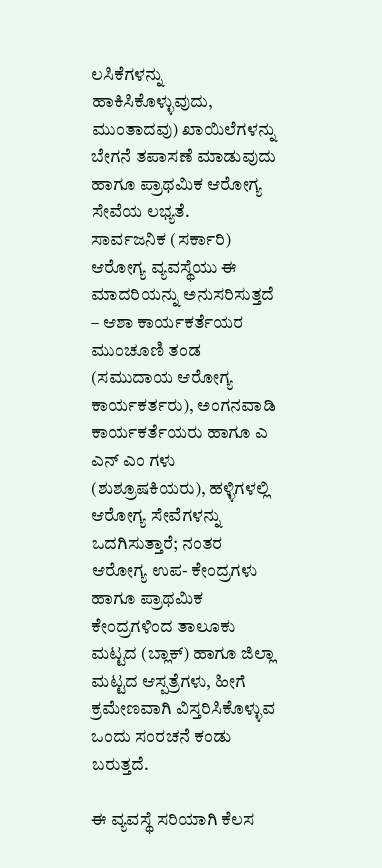ಲಸಿಕೆಗಳನ್ನು ಹಾಕಿಸಿಕೊಳ್ಳುವುದು, ಮುಂತಾದವು) ಖಾಯಿಲೆಗಳನ್ನು ಬೇಗನೆ ತಪಾಸಣೆ ಮಾಡುವುದು ಹಾಗೂ ಪ್ರಾಥಮಿಕ ಆರೋಗ್ಯ ಸೇವೆಯ ಲಭ್ಯತೆ.
ಸಾರ್ವಜನಿಕ (ಸರ್ಕಾರಿ) ಆರೋಗ್ಯ ವ್ಯವಸ್ಥೆಯು ಈ ಮಾದರಿಯನ್ನು ಅನುಸರಿಸುತ್ತದೆ – ಆಶಾ ಕಾರ್ಯಕರ್ತೆಯರ ಮುಂಚೂಣಿ ತಂಡ (ಸಮುದಾಯ ಆರೋಗ್ಯ ಕಾರ್ಯಕರ್ತರು), ಅಂಗನವಾಡಿ ಕಾರ್ಯಕರ್ತೆಯರು ಹಾಗೂ ಎ ಎನ್ ಎಂ ಗಳು (ಶುಶ್ರೂಷಕಿಯರು), ಹಳ್ಳಿಗಳಲ್ಲಿ ಆರೋಗ್ಯ ಸೇವೆಗಳನ್ನು ಒದಗಿಸುತ್ತಾರೆ; ನಂತರ ಆರೋಗ್ಯ ಉಪ- ಕೇಂದ್ರಗಳು ಹಾಗೂ ಪ್ರಾಥಮಿಕ ಕೇಂದ್ರಗಳಿಂದ ತಾಲೂಕು ಮಟ್ಟದ (ಬ್ಲಾಕ್) ಹಾಗೂ ಜಿಲ್ಲಾ ಮಟ್ಟದ ಆಸ್ಪತ್ರೆಗಳು, ಹೀಗೆ ಕ್ರಮೇಣವಾಗಿ ವಿಸ್ತರಿಸಿಕೊಳ್ಳುವ ಒಂದು ಸಂರಚನೆ ಕಂಡು ಬರುತ್ತದೆ.

ಈ ವ್ಯವಸ್ಥೆ ಸರಿಯಾಗಿ ಕೆಲಸ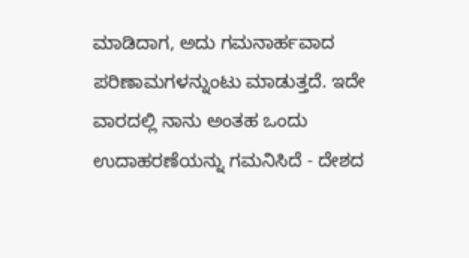ಮಾಡಿದಾಗ, ಅದು ಗಮನಾರ್ಹವಾದ ಪರಿಣಾಮಗಳನ್ನುಂಟು ಮಾಡುತ್ತದೆ. ಇದೇ ವಾರದಲ್ಲಿ ನಾನು ಅಂತಹ ಒಂದು ಉದಾಹರಣೆಯನ್ನು ಗಮನಿಸಿದೆ - ದೇಶದ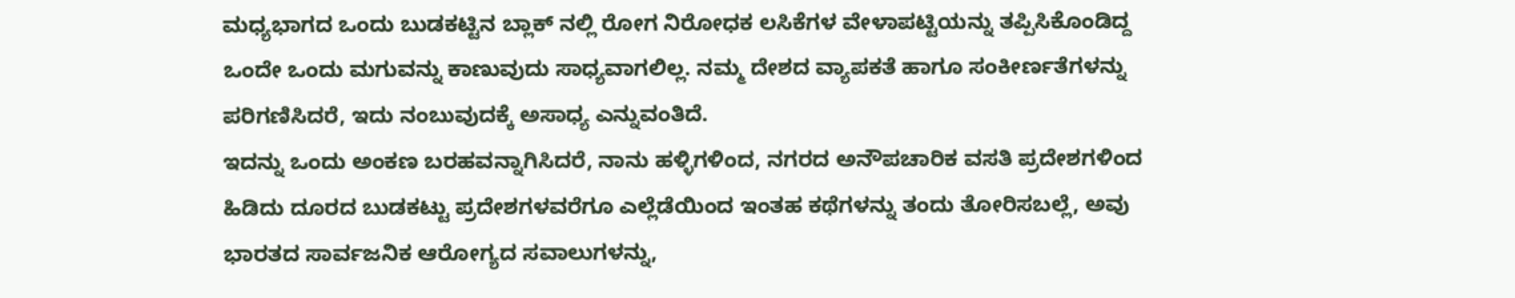ಮಧ್ಯಭಾಗದ ಒಂದು ಬುಡಕಟ್ಟಿನ ಬ್ಲಾಕ್ ನಲ್ಲಿ ರೋಗ ನಿರೋಧಕ ಲಸಿಕೆಗಳ ವೇಳಾಪಟ್ಟಿಯನ್ನು ತಪ್ಪಿಸಿಕೊಂಡಿದ್ದ ಒಂದೇ ಒಂದು ಮಗುವನ್ನು ಕಾಣುವುದು ಸಾಧ್ಯವಾಗಲಿಲ್ಲ. ನಮ್ಮ ದೇಶದ ವ್ಯಾಪಕತೆ ಹಾಗೂ ಸಂಕೀರ್ಣತೆಗಳನ್ನು ಪರಿಗಣಿಸಿದರೆ, ಇದು ನಂಬುವುದಕ್ಕೆ ಅಸಾಧ್ಯ ಎನ್ನುವಂತಿದೆ.
ಇದನ್ನು ಒಂದು ಅಂಕಣ ಬರಹವನ್ನಾಗಿಸಿದರೆ, ನಾನು ಹಳ್ಳಿಗಳಿಂದ, ನಗರದ ಅನೌಪಚಾರಿಕ ವಸತಿ ಪ್ರದೇಶಗಳಿಂದ ಹಿಡಿದು ದೂರದ ಬುಡಕಟ್ಟು ಪ್ರದೇಶಗಳವರೆಗೂ ಎಲ್ಲೆಡೆಯಿಂದ ಇಂತಹ ಕಥೆಗಳನ್ನು ತಂದು ತೋರಿಸಬಲ್ಲೆ, ಅವು ಭಾರತದ ಸಾರ್ವಜನಿಕ ಆರೋಗ್ಯದ ಸವಾಲುಗಳನ್ನು,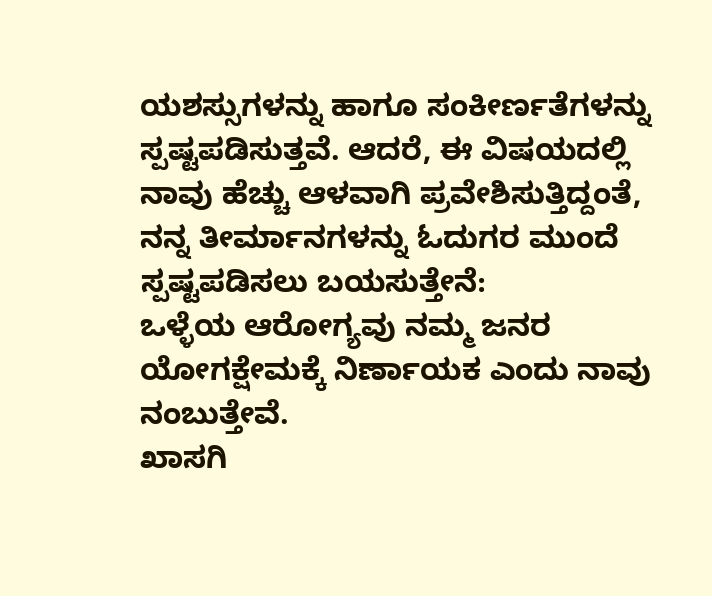ಯಶಸ್ಸುಗಳನ್ನು ಹಾಗೂ ಸಂಕೀರ್ಣತೆಗಳನ್ನು ಸ್ಪಷ್ಟಪಡಿಸುತ್ತವೆ. ಆದರೆ, ಈ ವಿಷಯದಲ್ಲಿ ನಾವು ಹೆಚ್ಚು ಆಳವಾಗಿ ಪ್ರವೇಶಿಸುತ್ತಿದ್ದಂತೆ, ನನ್ನ ತೀರ್ಮಾನಗಳನ್ನು ಓದುಗರ ಮುಂದೆ ಸ್ಪಷ್ಟಪಡಿಸಲು ಬಯಸುತ್ತೇನೆ:
ಒಳ್ಳೆಯ ಆರೋಗ್ಯವು ನಮ್ಮ ಜನರ ಯೋಗಕ್ಷೇಮಕ್ಕೆ ನಿರ್ಣಾಯಕ ಎಂದು ನಾವು ನಂಬುತ್ತೇವೆ.
ಖಾಸಗಿ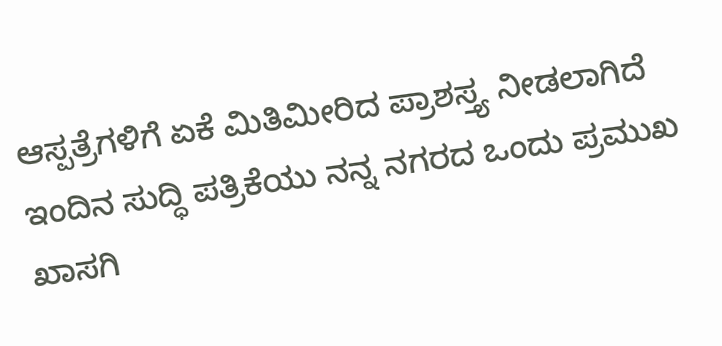ಆಸ್ಪತ್ರೆಗಳಿಗೆ ಏಕೆ ಮಿತಿಮೀರಿದ ಪ್ರಾಶಸ್ತ್ಯ ನೀಡಲಾಗಿದೆ
ಇಂದಿನ ಸುದ್ಧಿ ಪತ್ರಿಕೆಯು ನನ್ನ ನಗರದ ಒಂದು ಪ್ರಮುಖ ಖಾಸಗಿ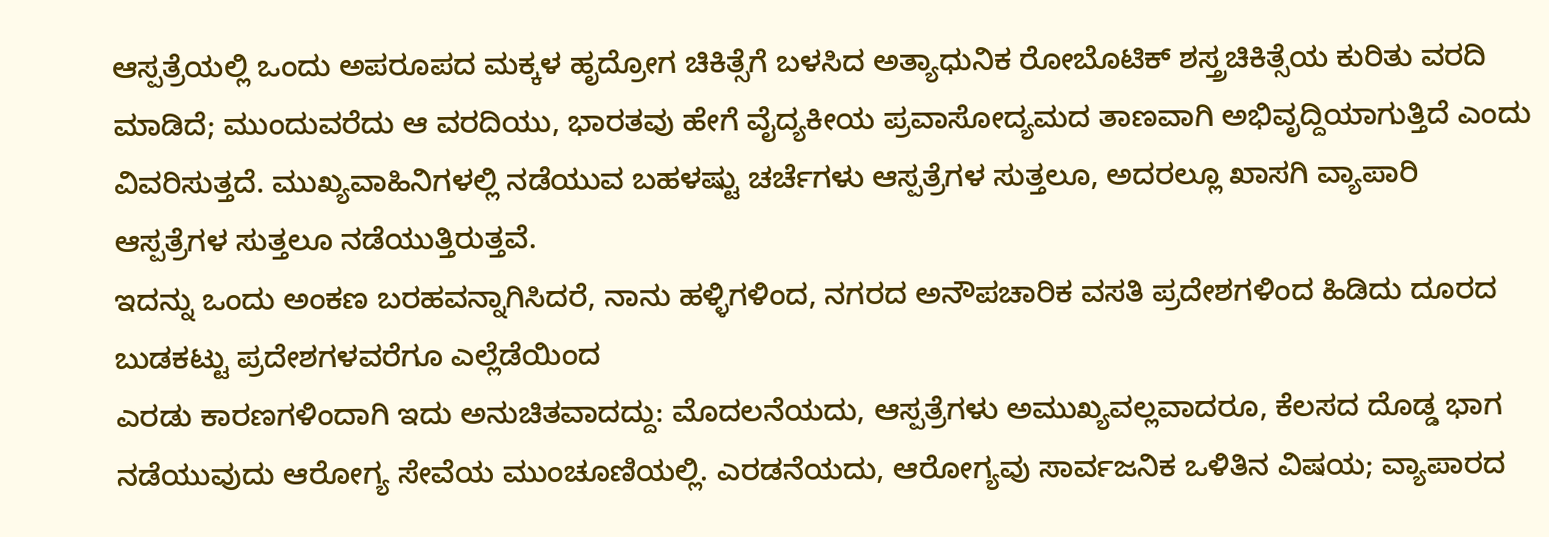ಆಸ್ಪತ್ರೆಯಲ್ಲಿ ಒಂದು ಅಪರೂಪದ ಮಕ್ಕಳ ಹೃದ್ರೋಗ ಚಿಕಿತ್ಸೆಗೆ ಬಳಸಿದ ಅತ್ಯಾಧುನಿಕ ರೋಬೊಟಿಕ್ ಶಸ್ತ್ರಚಿಕಿತ್ಸೆಯ ಕುರಿತು ವರದಿ ಮಾಡಿದೆ; ಮುಂದುವರೆದು ಆ ವರದಿಯು, ಭಾರತವು ಹೇಗೆ ವೈದ್ಯಕೀಯ ಪ್ರವಾಸೋದ್ಯಮದ ತಾಣವಾಗಿ ಅಭಿವೃದ್ದಿಯಾಗುತ್ತಿದೆ ಎಂದು ವಿವರಿಸುತ್ತದೆ. ಮುಖ್ಯವಾಹಿನಿಗಳಲ್ಲಿ ನಡೆಯುವ ಬಹಳಷ್ಟು ಚರ್ಚೆಗಳು ಆಸ್ಪತ್ರೆಗಳ ಸುತ್ತಲೂ, ಅದರಲ್ಲೂ ಖಾಸಗಿ ವ್ಯಾಪಾರಿ ಆಸ್ಪತ್ರೆಗಳ ಸುತ್ತಲೂ ನಡೆಯುತ್ತಿರುತ್ತವೆ.
ಇದನ್ನು ಒಂದು ಅಂಕಣ ಬರಹವನ್ನಾಗಿಸಿದರೆ, ನಾನು ಹಳ್ಳಿಗಳಿಂದ, ನಗರದ ಅನೌಪಚಾರಿಕ ವಸತಿ ಪ್ರದೇಶಗಳಿಂದ ಹಿಡಿದು ದೂರದ ಬುಡಕಟ್ಟು ಪ್ರದೇಶಗಳವರೆಗೂ ಎಲ್ಲೆಡೆಯಿಂದ
ಎರಡು ಕಾರಣಗಳಿಂದಾಗಿ ಇದು ಅನುಚಿತವಾದದ್ದು: ಮೊದಲನೆಯದು, ಆಸ್ಪತ್ರೆಗಳು ಅಮುಖ್ಯವಲ್ಲವಾದರೂ, ಕೆಲಸದ ದೊಡ್ಡ ಭಾಗ ನಡೆಯುವುದು ಆರೋಗ್ಯ ಸೇವೆಯ ಮುಂಚೂಣಿಯಲ್ಲಿ. ಎರಡನೆಯದು, ಆರೋಗ್ಯವು ಸಾರ್ವಜನಿಕ ಒಳಿತಿನ ವಿಷಯ; ವ್ಯಾಪಾರದ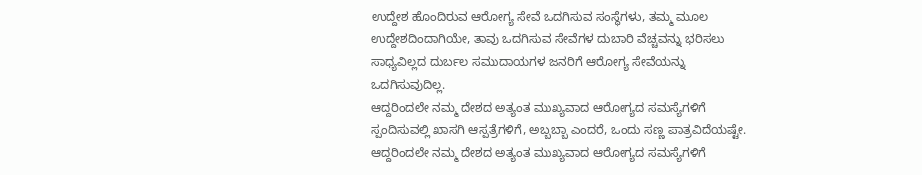ಉದ್ದೇಶ ಹೊಂದಿರುವ ಆರೋಗ್ಯ ಸೇವೆ ಒದಗಿಸುವ ಸಂಸ್ಥೆಗಳು, ತಮ್ಮ ಮೂಲ ಉದ್ದೇಶದಿಂದಾಗಿಯೇ, ತಾವು ಒದಗಿಸುವ ಸೇವೆಗಳ ದುಬಾರಿ ವೆಚ್ಚವನ್ನು ಭರಿಸಲು ಸಾಧ್ಯವಿಲ್ಲದ ದುರ್ಬಲ ಸಮುದಾಯಗಳ ಜನರಿಗೆ ಆರೋಗ್ಯ ಸೇವೆಯನ್ನು ಒದಗಿಸುವುದಿಲ್ಲ.
ಆದ್ದರಿಂದಲೇ ನಮ್ಮ ದೇಶದ ಅತ್ಯಂತ ಮುಖ್ಯವಾದ ಆರೋಗ್ಯದ ಸಮಸ್ಯೆಗಳಿಗೆ ಸ್ಪಂದಿಸುವಲ್ಲಿ ಖಾಸಗಿ ಆಸ್ಪತ್ರೆಗಳಿಗೆ, ಅಬ್ಬಬ್ಬಾ ಎಂದರೆ, ಒಂದು ಸಣ್ಣ ಪಾತ್ರವಿದೆಯಷ್ಟೇ.
ಆದ್ದರಿಂದಲೇ ನಮ್ಮ ದೇಶದ ಅತ್ಯಂತ ಮುಖ್ಯವಾದ ಆರೋಗ್ಯದ ಸಮಸ್ಯೆಗಳಿಗೆ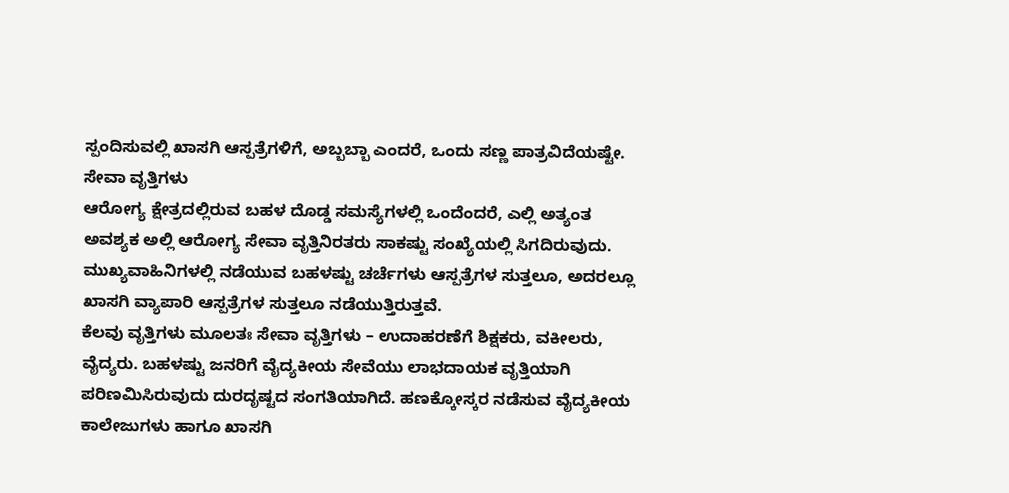ಸ್ಪಂದಿಸುವಲ್ಲಿ ಖಾಸಗಿ ಆಸ್ಪತ್ರೆಗಳಿಗೆ, ಅಬ್ಬಬ್ಬಾ ಎಂದರೆ, ಒಂದು ಸಣ್ಣ ಪಾತ್ರವಿದೆಯಷ್ಟೇ.
ಸೇವಾ ವೃತ್ತಿಗಳು
ಆರೋಗ್ಯ ಕ್ಷೇತ್ರದಲ್ಲಿರುವ ಬಹಳ ದೊಡ್ಡ ಸಮಸ್ಯೆಗಳಲ್ಲಿ ಒಂದೆಂದರೆ, ಎಲ್ಲಿ ಅತ್ಯಂತ ಅವಶ್ಯಕ ಅಲ್ಲಿ ಆರೋಗ್ಯ ಸೇವಾ ವೃತ್ತಿನಿರತರು ಸಾಕಷ್ಟು ಸಂಖ್ಯೆಯಲ್ಲಿ ಸಿಗದಿರುವುದು.
ಮುಖ್ಯವಾಹಿನಿಗಳಲ್ಲಿ ನಡೆಯುವ ಬಹಳಷ್ಟು ಚರ್ಚೆಗಳು ಆಸ್ಪತ್ರೆಗಳ ಸುತ್ತಲೂ, ಅದರಲ್ಲೂ ಖಾಸಗಿ ವ್ಯಾಪಾರಿ ಆಸ್ಪತ್ರೆಗಳ ಸುತ್ತಲೂ ನಡೆಯುತ್ತಿರುತ್ತವೆ.
ಕೆಲವು ವೃತ್ತಿಗಳು ಮೂಲತಃ ಸೇವಾ ವೃತ್ತಿಗಳು – ಉದಾಹರಣೆಗೆ ಶಿಕ್ಷಕರು, ವಕೀಲರು, ವೈದ್ಯರು. ಬಹಳಷ್ಟು ಜನರಿಗೆ ವೈದ್ಯಕೀಯ ಸೇವೆಯು ಲಾಭದಾಯಕ ವೃತ್ತಿಯಾಗಿ ಪರಿಣಮಿಸಿರುವುದು ದುರದೃಷ್ಟದ ಸಂಗತಿಯಾಗಿದೆ. ಹಣಕ್ಕೋಸ್ಕರ ನಡೆಸುವ ವೈದ್ಯಕೀಯ ಕಾಲೇಜುಗಳು ಹಾಗೂ ಖಾಸಗಿ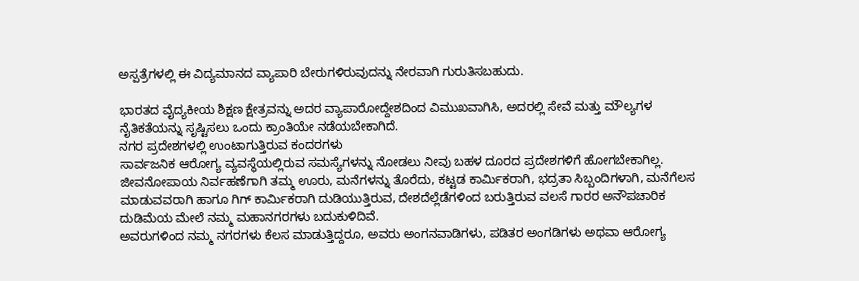ಅಸ್ಪತ್ರೆಗಳಲ್ಲಿ ಈ ವಿದ್ಯಮಾನದ ವ್ಯಾಪಾರಿ ಬೇರುಗಳಿರುವುದನ್ನು ನೇರವಾಗಿ ಗುರುತಿಸಬಹುದು.

ಭಾರತದ ವೈದ್ಯಕೀಯ ಶಿಕ್ಷಣ ಕ್ಷೇತ್ರವನ್ನು ಅದರ ವ್ಯಾಪಾರೋದ್ದೇಶದಿಂದ ವಿಮುಖವಾಗಿಸಿ, ಅದರಲ್ಲಿ ಸೇವೆ ಮತ್ತು ಮೌಲ್ಯಗಳ ನೈತಿಕತೆಯನ್ನು ಸೃಷ್ಟಿಸಲು ಒಂದು ಕ್ರಾಂತಿಯೇ ನಡೆಯಬೇಕಾಗಿದೆ.
ನಗರ ಪ್ರದೇಶಗಳಲ್ಲಿ ಉಂಟಾಗುತ್ತಿರುವ ಕಂದರಗಳು
ಸಾರ್ವಜನಿಕ ಆರೋಗ್ಯ ವ್ಯವಸ್ಥೆಯಲ್ಲಿರುವ ಸಮಸ್ಯೆಗಳನ್ನು ನೋಡಲು ನೀವು ಬಹಳ ದೂರದ ಪ್ರದೇಶಗಳಿಗೆ ಹೋಗಬೇಕಾಗಿಲ್ಲ. ಜೀವನೋಪಾಯ ನಿರ್ವಹಣೆಗಾಗಿ ತಮ್ಮ ಊರು, ಮನೆಗಳನ್ನು ತೊರೆದು, ಕಟ್ಟಡ ಕಾರ್ಮಿಕರಾಗಿ, ಭದ್ರತಾ ಸಿಬ್ಬಂದಿಗಳಾಗಿ, ಮನೆಗೆಲಸ ಮಾಡುವವರಾಗಿ ಹಾಗೂ ಗಿಗ್ ಕಾರ್ಮಿಕರಾಗಿ ದುಡಿಯುತ್ತಿರುವ, ದೇಶದೆಲ್ಲೆಡೆಗಳಿಂದ ಬರುತ್ತಿರುವ ವಲಸೆ ಗಾರರ ಅನೌಪಚಾರಿಕ ದುಡಿಮೆಯ ಮೇಲೆ ನಮ್ಮ ಮಹಾನಗರಗಳು ಬದುಕುಳಿದಿವೆ.
ಅವರುಗಳಿಂದ ನಮ್ಮ ನಗರಗಳು ಕೆಲಸ ಮಾಡುತ್ತಿದ್ದರೂ, ಅವರು ಅಂಗನವಾಡಿಗಳು, ಪಡಿತರ ಅಂಗಡಿಗಳು ಅಥವಾ ಆರೋಗ್ಯ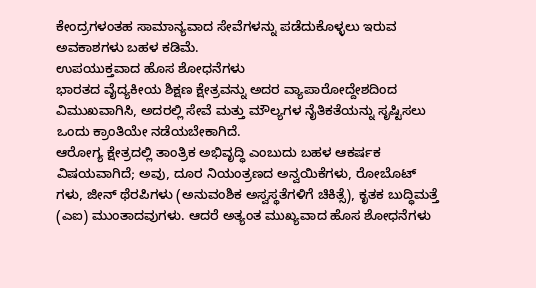ಕೇಂದ್ರಗಳಂತಹ ಸಾಮಾನ್ಯವಾದ ಸೇವೆಗಳನ್ನು ಪಡೆದುಕೊಳ್ಳಲು ಇರುವ ಅವಕಾಶಗಳು ಬಹಳ ಕಡಿಮೆ.
ಉಪಯುಕ್ತವಾದ ಹೊಸ ಶೋಧನೆಗಳು
ಭಾರತದ ವೈದ್ಯಕೀಯ ಶಿಕ್ಷಣ ಕ್ಷೇತ್ರವನ್ನು ಅದರ ವ್ಯಾಪಾರೋದ್ದೇಶದಿಂದ ವಿಮುಖವಾಗಿಸಿ, ಅದರಲ್ಲಿ ಸೇವೆ ಮತ್ತು ಮೌಲ್ಯಗಳ ನೈತಿಕತೆಯನ್ನು ಸೃಷ್ಟಿಸಲು ಒಂದು ಕ್ರಾಂತಿಯೇ ನಡೆಯಬೇಕಾಗಿದೆ.
ಆರೋಗ್ಯ ಕ್ಷೇತ್ರದಲ್ಲಿ ತಾಂತ್ರಿಕ ಅಭಿವೃದ್ಧಿ ಎಂಬುದು ಬಹಳ ಆಕರ್ಷಕ ವಿಷಯವಾಗಿದೆ; ಅವು, ದೂರ ನಿಯಂತ್ರಣದ ಅನ್ವಯಿಕೆಗಳು, ರೋಬೊಟ್ ಗಳು, ಜೀನ್ ಥೆರಪಿಗಳು (ಅನುವಂಶಿಕ ಅಸ್ವಸ್ಥತೆಗಳಿಗೆ ಚಿಕಿತ್ಸೆ), ಕೃತಕ ಬುದ್ಧಿಮತ್ತೆ (ಎಐ) ಮುಂತಾದವುಗಳು. ಆದರೆ ಅತ್ಯಂತ ಮುಖ್ಯವಾದ ಹೊಸ ಶೋಧನೆಗಳು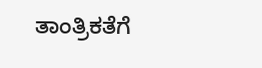ತಾಂತ್ರಿಕತೆಗೆ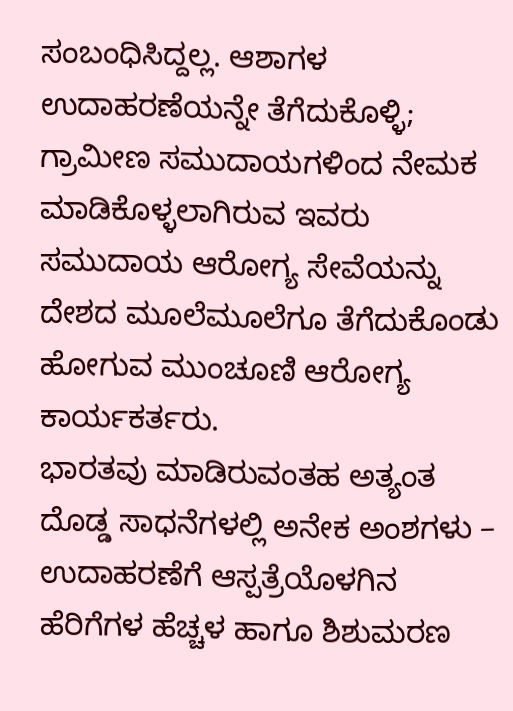ಸಂಬಂಧಿಸಿದ್ದಲ್ಲ. ಆಶಾಗಳ ಉದಾಹರಣೆಯನ್ನೇ ತೆಗೆದುಕೊಳ್ಳಿ; ಗ್ರಾಮೀಣ ಸಮುದಾಯಗಳಿಂದ ನೇಮಕ ಮಾಡಿಕೊಳ್ಳಲಾಗಿರುವ ಇವರು ಸಮುದಾಯ ಆರೋಗ್ಯ ಸೇವೆಯನ್ನು ದೇಶದ ಮೂಲೆಮೂಲೆಗೂ ತೆಗೆದುಕೊಂಡು ಹೋಗುವ ಮುಂಚೂಣಿ ಆರೋಗ್ಯ ಕಾರ್ಯಕರ್ತರು.
ಭಾರತವು ಮಾಡಿರುವಂತಹ ಅತ್ಯಂತ ದೊಡ್ಡ ಸಾಧನೆಗಳಲ್ಲಿ ಅನೇಕ ಅಂಶಗಳು – ಉದಾಹರಣೆಗೆ ಆಸ್ಪತ್ರೆಯೊಳಗಿನ ಹೆರಿಗೆಗಳ ಹೆಚ್ಚಳ ಹಾಗೂ ಶಿಶುಮರಣ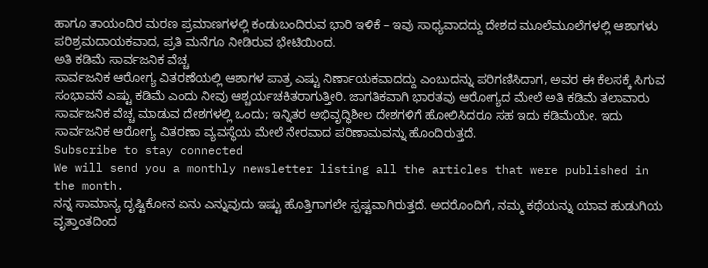ಹಾಗೂ ತಾಯಂದಿರ ಮರಣ ಪ್ರಮಾಣಗಳಲ್ಲಿ ಕಂಡುಬಂದಿರುವ ಭಾರಿ ಇಳಿಕೆ – ಇವು ಸಾಧ್ಯವಾದದ್ದು ದೇಶದ ಮೂಲೆಮೂಲೆಗಳಲ್ಲಿ ಆಶಾಗಳು ಪರಿಶ್ರಮದಾಯಕವಾದ, ಪ್ರತಿ ಮನೆಗೂ ನೀಡಿರುವ ಭೇಟಿಯಿಂದ.
ಅತಿ ಕಡಿಮೆ ಸಾರ್ವಜನಿಕ ವೆಚ್ಚ
ಸಾರ್ವಜನಿಕ ಆರೋಗ್ಯ ವಿತರಣೆಯಲ್ಲಿ ಆಶಾಗಳ ಪಾತ್ರ ಎಷ್ಟು ನಿರ್ಣಾಯಕವಾದದ್ದು ಎಂಬುದನ್ನು ಪರಿಗಣಿಸಿದಾಗ, ಅವರ ಈ ಕೆಲಸಕ್ಕೆ ಸಿಗುವ ಸಂಭಾವನೆ ಎಷ್ಟು ಕಡಿಮೆ ಎಂದು ನೀವು ಆಶ್ಚರ್ಯಚಕಿತರಾಗುತ್ತೀರಿ. ಜಾಗತಿಕವಾಗಿ ಭಾರತವು ಆರೋಗ್ಯದ ಮೇಲೆ ಅತಿ ಕಡಿಮೆ ತಲಾವಾರು ಸಾರ್ವಜನಿಕ ವೆಚ್ಚ ಮಾಡುವ ದೇಶಗಳಲ್ಲಿ ಒಂದು; ಇನ್ನಿತರ ಅಭಿವೃದ್ಧಿಶೀಲ ದೇಶಗಳಿಗೆ ಹೋಲಿಸಿದರೂ ಸಹ ಇದು ಕಡಿಮೆಯೇ. ಇದು ಸಾರ್ವಜನಿಕ ಆರೋಗ್ಯ ವಿತರಣಾ ವ್ಯವಸ್ಥೆಯ ಮೇಲೆ ನೇರವಾದ ಪರಿಣಾಮವನ್ನು ಹೊಂದಿರುತ್ತದೆ.
Subscribe to stay connected
We will send you a monthly newsletter listing all the articles that were published in the month.
ನನ್ನ ಸಾಮಾನ್ಯ ದೃಷ್ಟಿಕೋನ ಏನು ಎನ್ನುವುದು ಇಷ್ಟು ಹೊತ್ತಿಗಾಗಲೇ ಸ್ಪಷ್ಟವಾಗಿರುತ್ತದೆ. ಅದರೊಂದಿಗೆ, ನಮ್ಮ ಕಥೆಯನ್ನು ಯಾವ ಹುಡುಗಿಯ ವೃತ್ತಾಂತದಿಂದ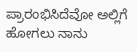ಪ್ರಾರಂಭಿಸಿದೆವೋ ಅಲ್ಲಿಗೆ ಹೋಗಲು ನಾನು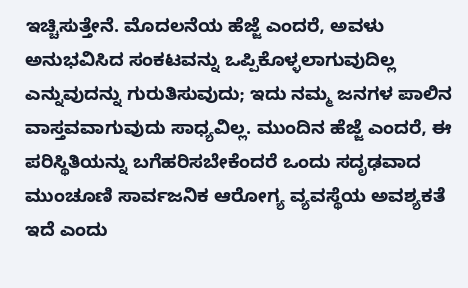ಇಚ್ಚಿಸುತ್ತೇನೆ. ಮೊದಲನೆಯ ಹೆಜ್ಜೆ ಎಂದರೆ, ಅವಳು ಅನುಭವಿಸಿದ ಸಂಕಟವನ್ನು ಒಪ್ಪಿಕೊಳ್ಳಲಾಗುವುದಿಲ್ಲ ಎನ್ನುವುದನ್ನು ಗುರುತಿಸುವುದು; ಇದು ನಮ್ಮ ಜನಗಳ ಪಾಲಿನ ವಾಸ್ತವವಾಗುವುದು ಸಾಧ್ಯವಿಲ್ಲ. ಮುಂದಿನ ಹೆಜ್ಜೆ ಎಂದರೆ, ಈ ಪರಿಸ್ಥಿತಿಯನ್ನು ಬಗೆಹರಿಸಬೇಕೆಂದರೆ ಒಂದು ಸದೃಢವಾದ ಮುಂಚೂಣಿ ಸಾರ್ವಜನಿಕ ಆರೋಗ್ಯ ವ್ಯವಸ್ಥೆಯ ಅವಶ್ಯಕತೆ ಇದೆ ಎಂದು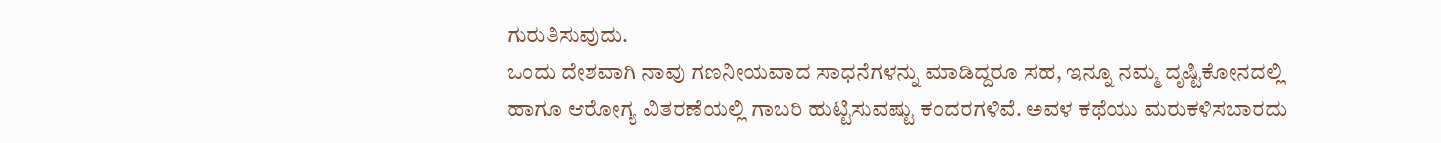ಗುರುತಿಸುವುದು.
ಒಂದು ದೇಶವಾಗಿ ನಾವು ಗಣನೀಯವಾದ ಸಾಧನೆಗಳನ್ನು ಮಾಡಿದ್ದರೂ ಸಹ, ಇನ್ನೂ ನಮ್ಮ ದೃಷ್ಟಿಕೋನದಲ್ಲಿ ಹಾಗೂ ಆರೋಗ್ಯ ವಿತರಣೆಯಲ್ಲಿ ಗಾಬರಿ ಹುಟ್ಟಿಸುವಷ್ಟು ಕಂದರಗಳಿವೆ. ಅವಳ ಕಥೆಯು ಮರುಕಳಿಸಬಾರದು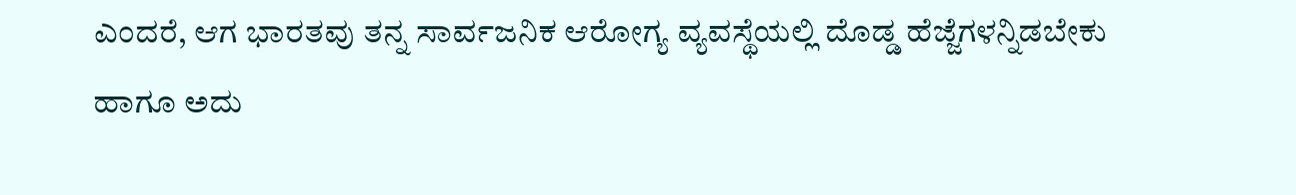ಎಂದರೆ, ಆಗ ಭಾರತವು ತನ್ನ ಸಾರ್ವಜನಿಕ ಆರೋಗ್ಯ ವ್ಯವಸ್ಥೆಯಲ್ಲಿ ದೊಡ್ಡ ಹೆಜ್ಜೆಗಳನ್ನಿಡಬೇಕು ಹಾಗೂ ಅದು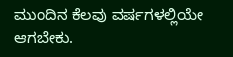ಮುಂದಿನ ಕೆಲವು ವರ್ಷಗಳಲ್ಲಿಯೇ ಆಗಬೇಕು.